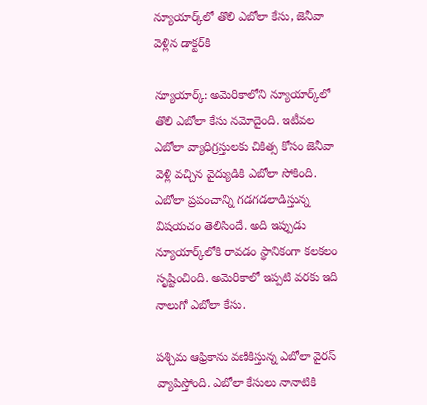న్యూయార్క్‌లో తొలి ఎబోలా కేసు, జెనీవా వెళ్లిన డాక్టర్‌కి

న్యూయార్క్: అమెరికాలోని న్యూయార్క్‌లో తొలి ఎబోలా కేసు నమోదైంది. ఇటీవల ఎబోలా వ్యాధిగ్రస్తులకు చికిత్స కోసం జెనీవా వెళ్లి వచ్చిన వైద్యుడికి ఎబోలా సోకింది. ఎబోలా ప్రపంచాన్ని గడగడలాడిస్తున్న విషయచం తెలిసిందే. అది ఇప్పుడు న్యూయార్క్‌లోకి రావడం స్థానికంగా కలకలం సృష్టించింది. అమెరికాలో ఇప్పటి వరకు ఇది నాలుగో ఎబోలా కేసు.

పశ్చిమ ఆఫ్రికాను వణికిస్తున్న ఎబోలా వైరస్ వ్యాపిస్తోంది. ఎబోలా కేసులు నానాటికి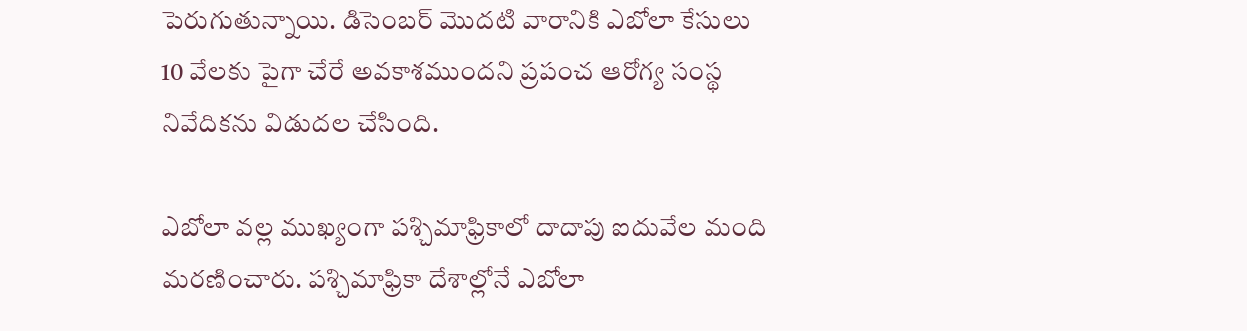పెరుగుతున్నాయి. డిసెంబర్ మొదటి వారానికి ఎబోలా కేసులు 10 వేలకు పైగా చేరే అవకాశముందని ప్రపంచ ఆరోగ్య సంస్థ నివేదికను విడుదల చేసింది.

ఎబోలా వల్ల ముఖ్యంగా పశ్చిమాఫ్రికాలో దాదాపు ఐదువేల మంది మరణించారు. పశ్చిమాఫ్రికా దేశాల్లోనే ఎబోలా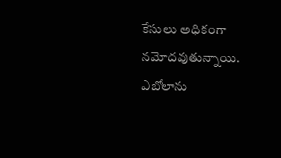కేసులు అధికంగా నమోదవుతున్నాయి. ఎబోలాను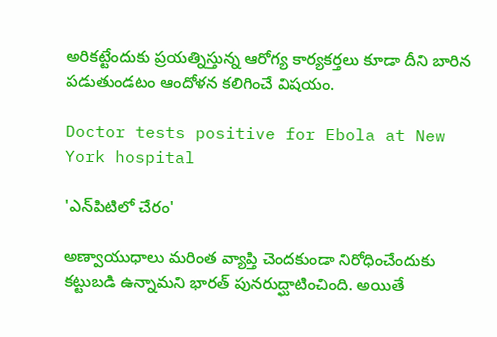అరికట్టేందుకు ప్రయత్నిస్తున్న ఆరోగ్య కార్యకర్తలు కూడా దీని బారిన పడుతుండటం ఆందోళన కలిగించే విషయం.

Doctor tests positive for Ebola at New York hospital

'ఎన్‌పిటిలో చేరం'

అణ్వాయుధాలు మరింత వ్యాప్తి చెందకుండా నిరోధించేందుకు కట్టుబడి ఉన్నామని భారత్ పునరుద్ఘాటించింది. అయితే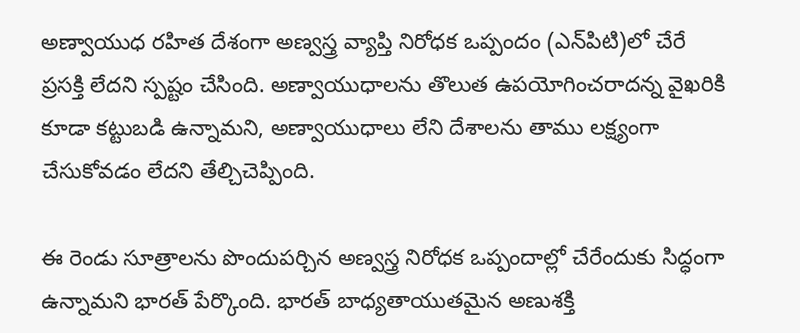అణ్వాయుధ రహిత దేశంగా అణ్వస్త్ర వ్యాప్తి నిరోధక ఒప్పందం (ఎన్‌పిటి)లో చేరే ప్రసక్తి లేదని స్పష్టం చేసింది. అణ్వాయుధాలను తొలుత ఉపయోగించరాదన్న వైఖరికి కూడా కట్టుబడి ఉన్నామని, అణ్వాయుధాలు లేని దేశాలను తాము లక్ష్యంగా చేసుకోవడం లేదని తేల్చిచెప్పింది.

ఈ రెండు సూత్రాలను పొందుపర్చిన అణ్వస్త్ర నిరోధక ఒప్పందాల్లో చేరేందుకు సిద్ధంగా ఉన్నామని భారత్ పేర్కొంది. భారత్ బాధ్యతాయుతమైన అణుశక్తి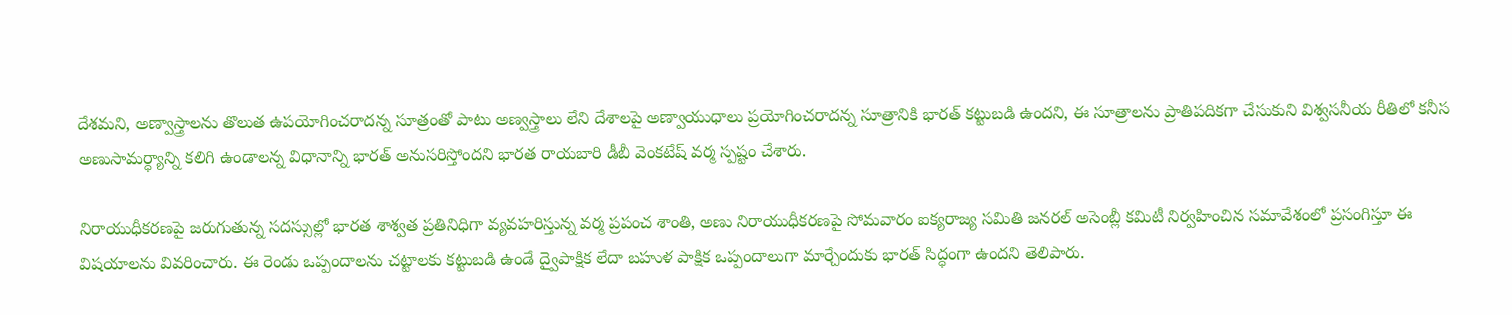దేశమని, అణ్వాస్త్రాలను తొలుత ఉపయోగించరాదన్న సూత్రంతో పాటు అణ్వస్త్రాలు లేని దేశాలపై అణ్వాయుధాలు ప్రయోగించరాదన్న సూత్రానికి భారత్ కట్టుబడి ఉందని, ఈ సూత్రాలను ప్రాతిపదికగా చేసుకుని విశ్వసనీయ రీతిలో కనీస అణుసామర్ధ్యాన్ని కలిగి ఉండాలన్న విధానాన్ని భారత్ అనుసరిస్తోందని భారత రాయబారి డీబీ వెంకటేష్ వర్మ స్పష్టం చేశారు.

నిరాయుధీకరణపై జరుగుతున్న సదస్సుల్లో భారత శాశ్వత ప్రతినిధిగా వ్యవహరిస్తున్న వర్మ ప్రపంచ శాంతి, అణు నిరాయుధీకరణపై సోమవారం ఐక్యరాజ్య సమితి జనరల్ అసెంబ్లీ కమిటీ నిర్వహించిన సమావేశంలో ప్రసంగిస్తూ ఈ విషయాలను వివరించారు. ఈ రెండు ఒప్పందాలను చట్టాలకు కట్టుబడి ఉండే ద్వైపాక్షిక లేదా బహుళ పాక్షిక ఒప్పందాలుగా మార్చేందుకు భారత్ సిద్ధంగా ఉందని తెలిపారు.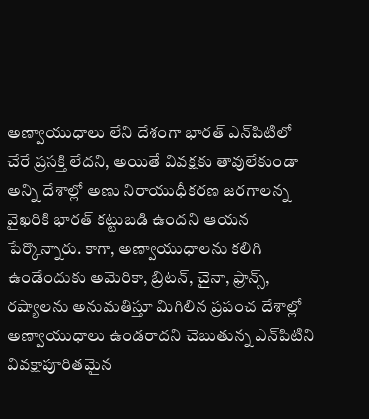అణ్వాయుధాలు లేని దేశంగా భారత్ ఎన్‌పిటిలో చేరే ప్రసక్తి లేదని, అయితే వివక్షకు తావులేకుండా అన్ని దేశాల్లో అణు నిరాయుధీకరణ జరగాలన్న వైఖరికి భారత్ కట్టుబడి ఉందని ఆయన పేర్కొన్నారు. కాగా, అణ్వాయుధాలను కలిగి ఉండేందుకు అమెరికా, బ్రిటన్, చైనా, ఫ్రాన్స్, రష్యాలను అనుమతిస్తూ మిగిలిన ప్రపంచ దేశాల్లో అణ్వాయుధాలు ఉండరాదని చెబుతున్న ఎన్‌పిటిని వివక్షాపూరితమైన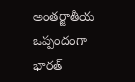అంతర్జాతీయ ఒప్పందంగా భారత్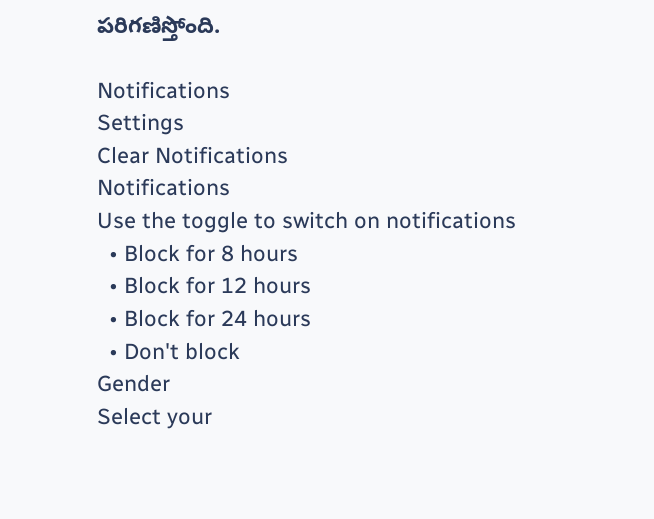పరిగణిస్తోంది.

Notifications
Settings
Clear Notifications
Notifications
Use the toggle to switch on notifications
  • Block for 8 hours
  • Block for 12 hours
  • Block for 24 hours
  • Don't block
Gender
Select your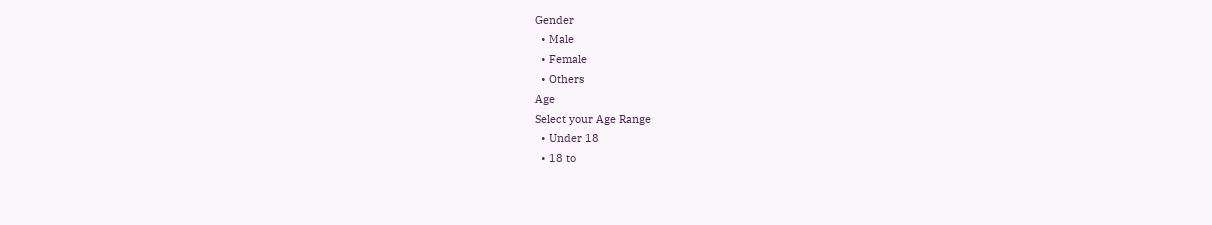Gender
  • Male
  • Female
  • Others
Age
Select your Age Range
  • Under 18
  • 18 to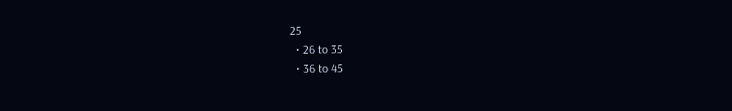25
  • 26 to 35
  • 36 to 45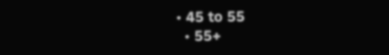• 45 to 55
  • 55+